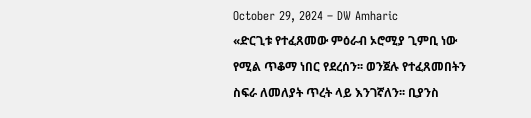October 29, 2024 – DW Amharic
«ድርጊቱ የተፈጸመው ምዕራብ ኦሮሚያ ጊምቢ ነው የሚል ጥቆማ ነበር የደረሰን፡፡ ወንጀሉ የተፈጸመበትን ስፍራ ለመለያት ጥረት ላይ እንገኛለን፡፡ ቢያንስ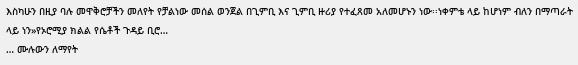እስካሁን በዚያ ባሉ መዋቅሮቻችን መለየት የቻልነው መሰል ወንጀል በጊምቢ እና ጊምቢ ዙሪያ የተፈጸመ አለመሆኑን ነው፡፡ነቀምቴ ላይ ከሆነም ብለን በማጣራት ላይ ነን»የኦሮሚያ ክልል የሴቶች ጉዳይ ቢሮ…
… ሙሉውን ለማየት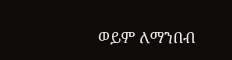ወይም ለማንበብ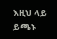እዚህ ላይ ይጫኑ